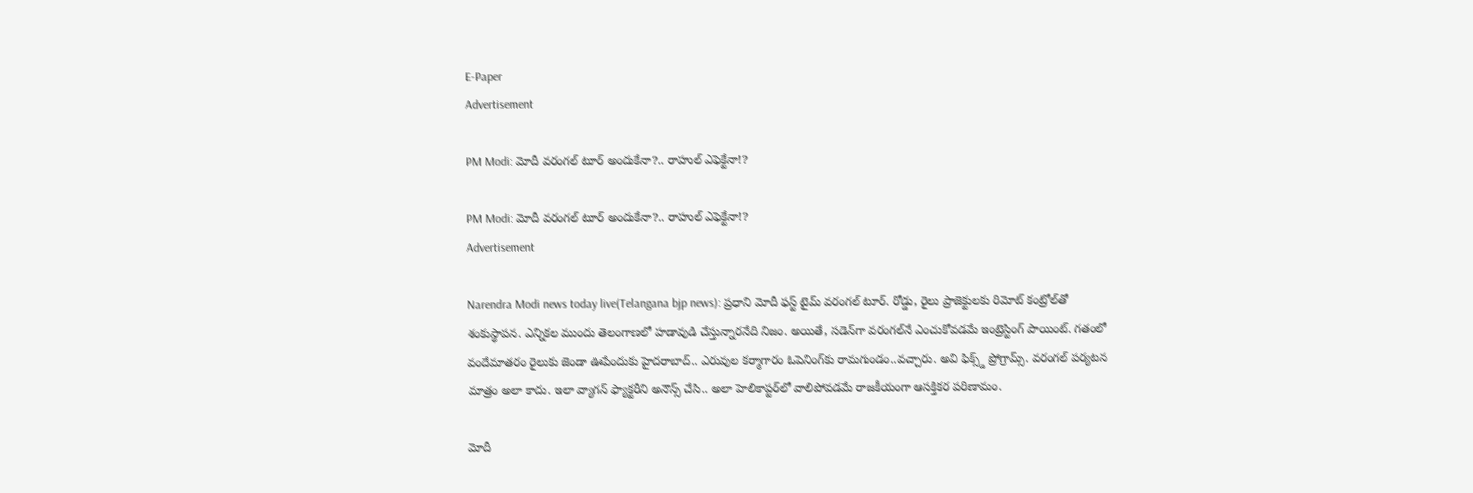E-Paper
Advertisement

PM Modi: మోదీ వరంగల్ టూర్ అందుకేనా?.. రాహుల్ ఎఫెక్టేనా!?

PM Modi: మోదీ వరంగల్ టూర్ అందుకేనా?.. రాహుల్ ఎఫెక్టేనా!?
Advertisement

Narendra Modi news today live(Telangana bjp news): ప్రధాని మోదీ ఫస్ట్ టైమ్ వరంగల్ టూర్. రోడ్డు, రైలు ప్రాజెక్టులకు రిమోట్ కంట్రోల్‌తో శంకుస్థాపన. ఎన్నికల ముందు తెలంగాణలో హడావుడి చేస్తున్నారనేది నిజం. అయితే, సడెన్‌గా వరంగల్‌నే ఎంచుకోవడమే ఇంట్రెస్టింగ్ పాయింట్. గతంలో వందేమాతరం రైలుకు జెండా ఊపేందుకు హైదరాబాద్.. ఎరువుల కర్మాగారం ఓపెనింగ్‌కు రామగుండం..వచ్చారు. అవి ఫిక్స్డ్ ప్రోగ్రామ్స్. వరంగల్ పర్యటన మాత్రం అలా కాదు. ఇలా వ్యాగన్ ఫ్యాక్టరీని అనౌన్స్ చేసి.. అలా హెలికాప్టర్‌లో వాలిపోవడమే రాజకీయంగా ఆసక్తికర పరిణామం.

మోదీ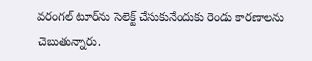వరంగల్ టూర్‌ను సెలెక్ట్ చేసుకునేందుకు రెండు కారణాలను చెబుతున్నారు.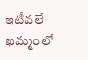ఇటీవలే ఖమ్మంలో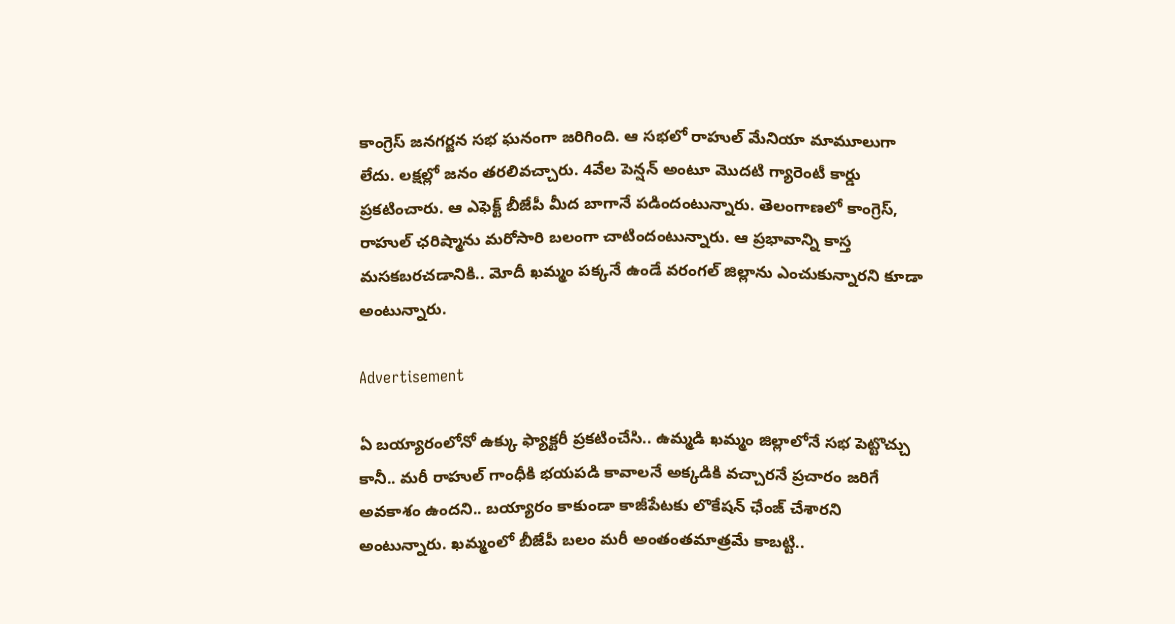కాంగ్రెస్ జనగర్జన సభ ఘనంగా జరిగింది. ఆ సభలో రాహుల్ మేనియా మామూలుగా లేదు. లక్షల్లో జనం తరలివచ్చారు. 4వేల పెన్షన్ అంటూ మొదటి గ్యారెంటీ కార్డు ప్రకటించారు. ఆ ఎఫెక్ట్ బీజేపీ మీద బాగానే పడిందంటున్నారు. తెలంగాణలో కాంగ్రెస్, రాహుల్ ఛరిష్మాను మరోసారి బలంగా చాటిందంటున్నారు. ఆ ప్రభావాన్ని కాస్త మసకబరచడానికి.. మోదీ ఖమ్మం పక్కనే ఉండే వరంగల్ జిల్లాను ఎంచుకున్నారని కూడా అంటున్నారు.

Advertisement

ఏ బయ్యారంలోనో ఉక్కు ఫ్యాక్టరీ ప్రకటించేసి.. ఉమ్మడి ఖమ్మం జిల్లాలోనే సభ పెట్టొచ్చు కానీ.. మరీ రాహుల్ గాంధీకి భయపడి కావాలనే అక్కడికి వచ్చారనే ప్రచారం జరిగే అవకాశం ఉందని.. బయ్యారం కాకుండా కాజీపేటకు లొకేషన్ ఛేంజ్ చేశారని అంటున్నారు. ఖమ్మంలో బీజేపీ బలం మరీ అంతంతమాత్రమే కాబట్టి..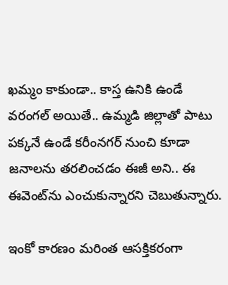ఖమ్మం కాకుండా.. కాస్త ఉనికి ఉండే వరంగల్ అయితే.. ఉమ్మడి జిల్లాతో పాటు పక్కనే ఉండే కరీంనగర్ నుంచి కూడా జనాలను తరలించడం ఈజీ అని.. ఈ ఈవెంట్‌ను ఎంచుకున్నారని చెబుతున్నారు.

ఇంకో కారణం మరింత ఆసక్తికరంగా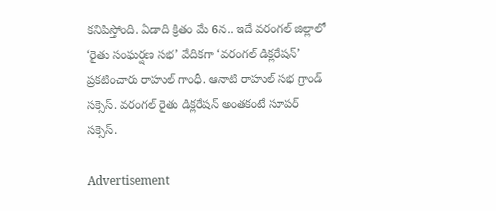కనిపిస్తోంది. ఏడాది క్రితం మే 6న.. ఇదే వరంగల్ జిల్లాలో ‘రైతు సంఘర్షణ సభ’ వేదికగా ‘వరంగల్ డిక్లరేషన్’ ప్రకటించారు రాహుల్ గాంధీ. ఆనాటి రాహుల్ సభ గ్రాండ్ సక్సెస్. వరంగల్ రైతు డిక్లరేషన్ అంతకంటే సూపర్ సక్సెస్.

Advertisement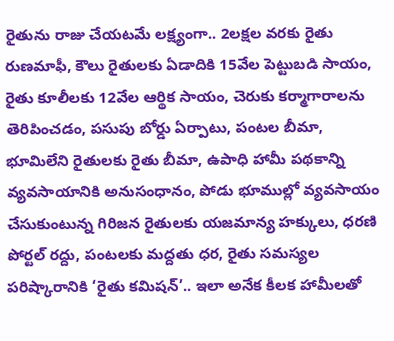రైతును రాజు చేయటమే లక్ష్యంగా.. 2లక్షల వరకు రైతు రుణమాఫీ, కౌలు రైతులకు ఏడాదికి 15వేల పెట్టుబడి సాయం, రైతు కూలీలకు 12వేల ఆర్థిక సాయం, చెరుకు కర్మాగారాలను తెరిపించడం, పసుపు బోర్డు ఏర్పాటు, పంటల బీమా, భూమిలేని రైతులకు రైతు బీమా, ఉపాధి హామీ పథకాన్ని వ్యవసాయానికి అనుసంధానం, పోడు భూముల్లో వ్యవసాయం చేసుకుంటున్న గిరిజన రైతులకు యజమాన్య హక్కులు, ధరణి పోర్టల్ రద్దు, పంటలకు మద్దతు ధర, రైతు సమస్యల పరిష్కారానికి ‘రైతు కమిషన్’.. ఇలా అనేక కీలక హామీలతో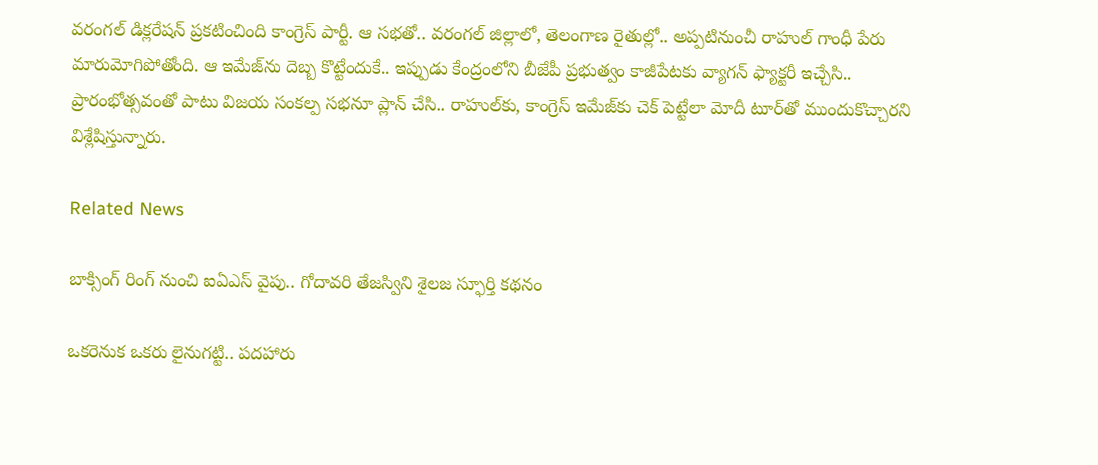వరంగల్ డిక్లరేషన్ ప్రకటించింది కాంగ్రెస్ పార్టీ. ఆ సభతో.. వరంగల్ జిల్లాలో, తెలంగాణ రైతుల్లో.. అప్పటినుంచీ రాహుల్ గాంధీ పేరు మారుమోగిపోతోంది. ఆ ఇమేజ్‌ను దెబ్బ కొట్టేందుకే.. ఇప్పుడు కేంద్రంలోని బీజేపీ ప్రభుత్వం కాజీపేటకు వ్యాగన్ ఫ్యాక్టరీ ఇచ్చేసి.. ప్రారంభోత్సవంతో పాటు విజయ సంకల్ప సభనూ ప్లాన్ చేసి.. రాహుల్‌కు, కాంగ్రెస్ ఇమేజ్‌కు చెక్ పెట్టేలా మోదీ టూర్‌తో ముందుకొచ్చారని విశ్లేషిస్తున్నారు.

Related News

బాక్సింగ్ రింగ్ నుంచి ఐఏఎస్ వైపు.. గోదావరి తేజస్విని శైలజ స్ఫూర్తి కథనం

ఒక‌రెనుక ఒక‌రు లైనుగ‌ట్టి.. ప‌ద‌హారు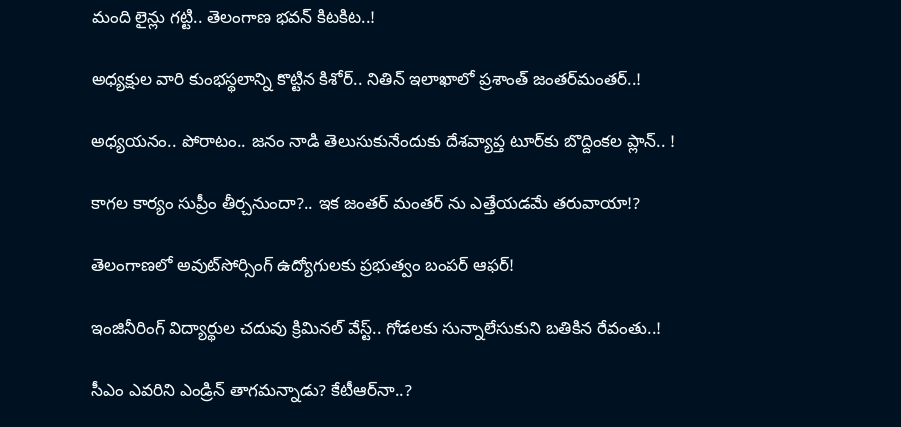మంది లైన్లు గ‌ట్టి.. తెలంగాణ భ‌వ‌న్ కిట‌కిట‌..!

అధ్య‌క్షుల వారి కుంభ‌స్థ‌లాన్ని కొట్టిన కిశోర్‌.. నితిన్ ఇలాఖాలో ప్ర‌శాంత్ జంత‌ర్‌మంత‌ర్‌..!

అధ్య‌య‌నం.. పోరాటం.. జ‌నం నాడి తెలుసుకునేందుకు దేశ‌వ్యాప్త టూర్‌కు బొద్దింక‌ల ప్లాన్‌.. !

కాగ‌ల కార్యం సుప్రీం తీర్చ‌నుందా?.. ఇక జంత‌ర్ మంత‌ర్ ను ఎత్తేయ‌డ‌మే త‌రువాయా!?

తెలంగాణలో అవుట్‌సోర్సింగ్ ఉద్యోగులకు ప్రభుత్వం బంపర్ ఆఫర్!

ఇంజినీరింగ్ విద్యార్థుల చ‌దువు క్రిమిన‌ల్ వేస్ట్‌.. గోడ‌ల‌కు సున్నాలేసుకుని బ‌తికిన‌ రేవంతు..!

సీఎం ఎవ‌రిని ఎండ్రిన్ తాగ‌మ‌న్నాడు? కేటీఆర్‌నా..?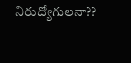నిరుద్యోగుల‌నా??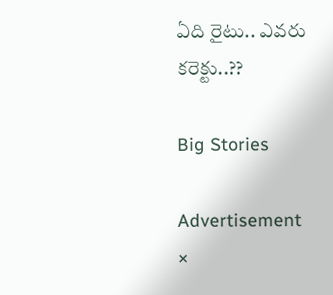ఏది రైటు.. ఎవ‌రు కరెక్టు..??

Big Stories

Advertisement
×